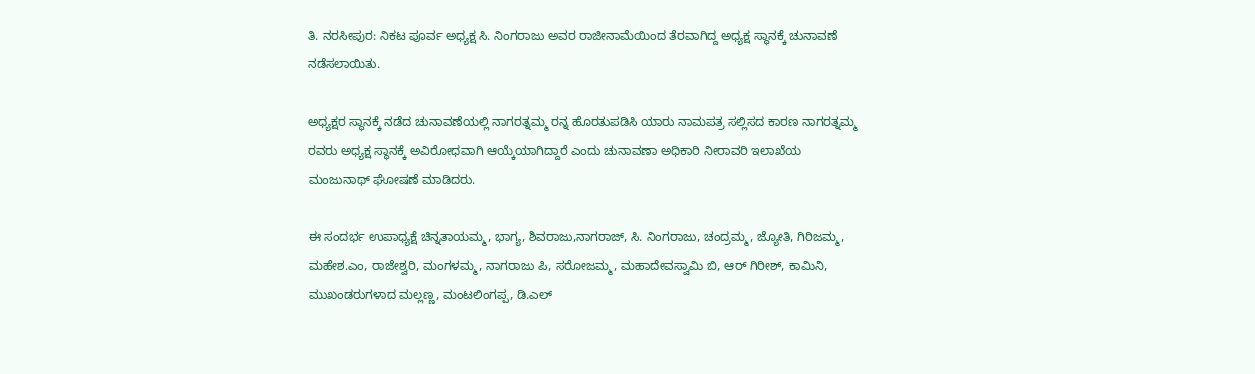ತಿ. ನರಸೀಪುರ: ನಿಕಟ ಪೂರ್ವ ಅಧ್ಯಕ್ಷ ಸಿ. ನಿಂಗರಾಜು ಅವರ ರಾಜೀನಾಮೆಯಿಂದ ತೆರವಾಗಿದ್ದ ಅಧ್ಯಕ್ಷ ಸ್ಥಾನಕ್ಕೆ ಚುನಾವಣೆ ನಡೆಸಲಾಯಿತು.

ಅಧ್ಯಕ್ಷರ ಸ್ಥಾನಕ್ಕೆ ನಡೆದ ಚುನಾವಣೆಯಲ್ಲಿ ನಾಗರತ್ನಮ್ಮ ರನ್ನ ಹೊರತುಪಡಿಸಿ ಯಾರು ನಾಮಪತ್ರ ಸಲ್ಲಿಸದ ಕಾರಣ ನಾಗರತ್ನಮ್ಮ ರವರು ಅಧ್ಯಕ್ಷ ಸ್ಥಾನಕ್ಕೆ ಅವಿರೋಧವಾಗಿ ಆಯ್ಕೆಯಾಗಿದ್ದಾರೆ ಎಂದು ಚುನಾವಣಾ ಅಧಿಕಾರಿ ನೀರಾವರಿ ಇಲಾಖೆಯ ಮಂಜುನಾಥ್ ಘೋಷಣೆ ಮಾಡಿದರು.

ಈ ಸಂದರ್ಭ ಉಪಾಧ್ಯಕ್ಷೆ ಚಿನ್ನತಾಯಮ್ಮ, ಭಾಗ್ಯ, ಶಿವರಾಜು,ನಾಗರಾಜ್, ಸಿ. ನಿಂಗರಾಜು, ಚಂದ್ರಮ್ಮ, ಜ್ಯೋತಿ, ಗಿರಿಜಮ್ಮ, ಮಹೇಶ.ಎಂ, ರಾಜೇಶ್ವರಿ, ಮಂಗಳಮ್ಮ, ನಾಗರಾಜು ಪಿ, ಸರೋಜಮ್ಮ, ಮಹಾದೇವಸ್ವಾಮಿ ಬಿ, ಆರ್ ಗಿರೀಶ್, ಕಾಮಿನಿ, ಮುಖಂಡರುಗಳಾದ ಮಲ್ಲಣ್ಣ, ಮಂಟಲಿಂಗಪ್ಪ, ಡಿ.ಎಲ್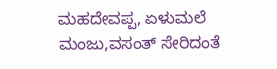ಮಹದೇವಪ್ಪ, ಏಳುಮಲೆ ಮಂಜು,ವಸಂತ್ ಸೇರಿದಂತೆ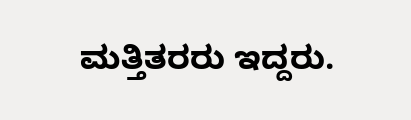ಮತ್ತಿತರರು ಇದ್ದರು.